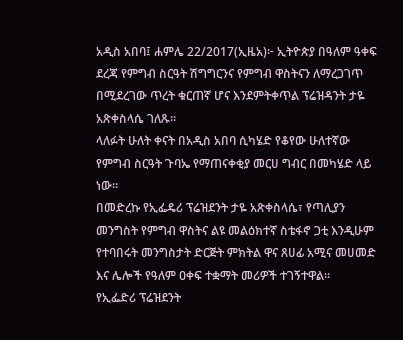አዲስ አበባ፤ ሐምሌ 22/2017(ኢዜአ)፦ ኢትዮጵያ በዓለም ዓቀፍ ደረጃ የምግብ ስርዓት ሽግግርንና የምግብ ዋስትናን ለማረጋገጥ በሚደረገው ጥረት ቁርጠኛ ሆና እንደምትቀጥል ፕሬዝዳንት ታዬ አጽቀስላሴ ገለጹ።
ላለፉት ሁለት ቀናት በአዲስ አበባ ሲካሄድ የቆየው ሁለተኛው የምግብ ስርዓት ጉባኤ የማጠናቀቂያ መርሀ ግብር በመካሄድ ላይ ነው።
በመድረኩ የኢፌዴሪ ፕሬዝደንት ታዬ አጽቀስላሴ፣ የጣሊያን መንግስት የምግብ ዋስትና ልዩ መልዕክተኛ ስቴፋኖ ጋቲ እንዲሁም የተባበሩት መንግስታት ድርጅት ምክትል ዋና ጸሀፊ አሚና መሀመድ እና ሌሎች የዓለም ዐቀፍ ተቋማት መሪዎች ተገኝተዋል።
የኢፌድሪ ፕሬዝደንት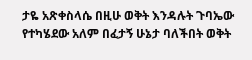ታዬ አጽቀስላሴ በዚሁ ወቅት እንዳሉት ጉባኤው የተካሄደው አለም በፈታኝ ሁኔታ ባለችበት ወቅት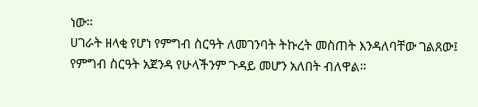ነው።
ሀገራት ዘላቂ የሆነ የምግብ ስርዓት ለመገንባት ትኩረት መስጠት እንዳለባቸው ገልጸው፤ የምግብ ስርዓት አጀንዳ የሁላችንም ጉዳይ መሆን አለበት ብለዋል።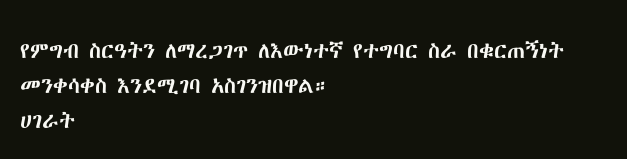የምግብ ስርዓትን ለማረጋገጥ ለእውነተኛ የተግባር ስራ በቁርጠኝነት መንቀሳቀስ እንደሚገባ አስገንዝበዋል።
ሀገራት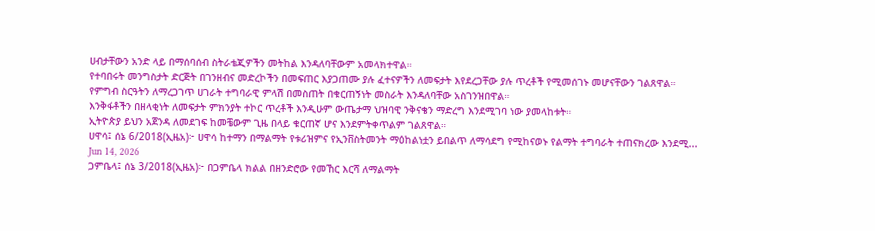ሀብታቸውን አንድ ላይ በማሰባሰብ ስትራቴጂዎችን መትከል እንዳለባቸውም አመላክተዋል።
የተባበሩት መንግስታት ድርጅት በገንዘብና መድረኮችን በመፍጠር እያጋጠሙ ያሉ ፈተናዎችን ለመፍታት እየደረጋቸው ያሉ ጥረቶች የሚመሰገኑ መሆናቸውን ገልጸዋል።
የምግብ ስርዓትን ለማረጋገጥ ሀገራት ተግባራዊ ምላሽ በመስጠት በቁርጠኝነት መስራት እንዳለባቸው አስገንዝበዋል።
እንቅፋቶችን በዘላቂነት ለመፍታት ምክንያት ተኮር ጥረቶች እንዲሁም ውጤታማ ህዝባዊ ንቅናቄን ማድረግ እንደሚገባ ነው ያመላከቱት።
ኢትዮጵያ ይህን አጀንዳ ለመደገፍ ከመቼውም ጊዜ በላይ ቁርጠኛ ሆና እንደምትቀጥልም ገልጸዋል።
ሀዋሳ፤ ሰኔ 6/2018(ኢዜአ)፦ ሀዋሳ ከተማን በማልማት የቱሪዝምና የኢንቨስትመንት ማዕከልነቷን ይበልጥ ለማሳደግ የሚከናወኑ የልማት ተግባራት ተጠናክረው እንደሚ...
Jun 14, 2026
ጋምቤላ፤ ሰኔ 3/2018(ኢዜአ)፦ በጋምቤላ ክልል በዘንድሮው የመኸር እርሻ ለማልማት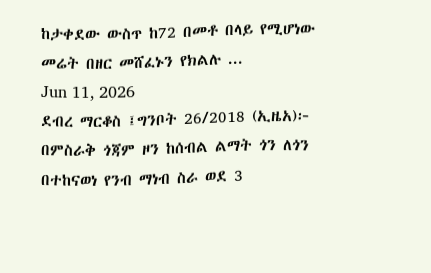ከታቀደው ውስጥ ከ72 በመቶ በላይ የሚሆነው መሬት በዘር መሸፈኑን የክልሉ ...
Jun 11, 2026
ደብረ ማርቆስ ፤ግንቦት 26/2018 (ኢዜአ)፦ በምስራቅ ጎጃም ዞን ከሰብል ልማት ጎን ለጎን በተከናወነ የንብ ማነብ ስራ ወደ 3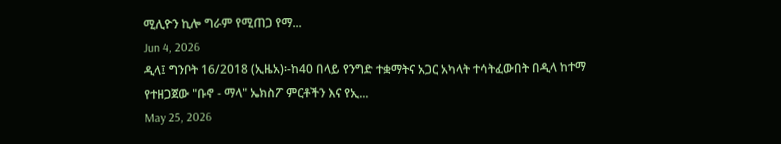ሚሊዮን ኪሎ ግራም የሚጠጋ የማ...
Jun 4, 2026
ዲላ፤ ግንቦት 16/2018 (ኢዜአ)፡-ከ40 በላይ የንግድ ተቋማትና አጋር አካላት ተሳትፈውበት በዲላ ከተማ የተዘጋጀው "ቡኖ - ማላ" ኤክስፖ ምርቶችን እና የኢ...
May 25, 2026